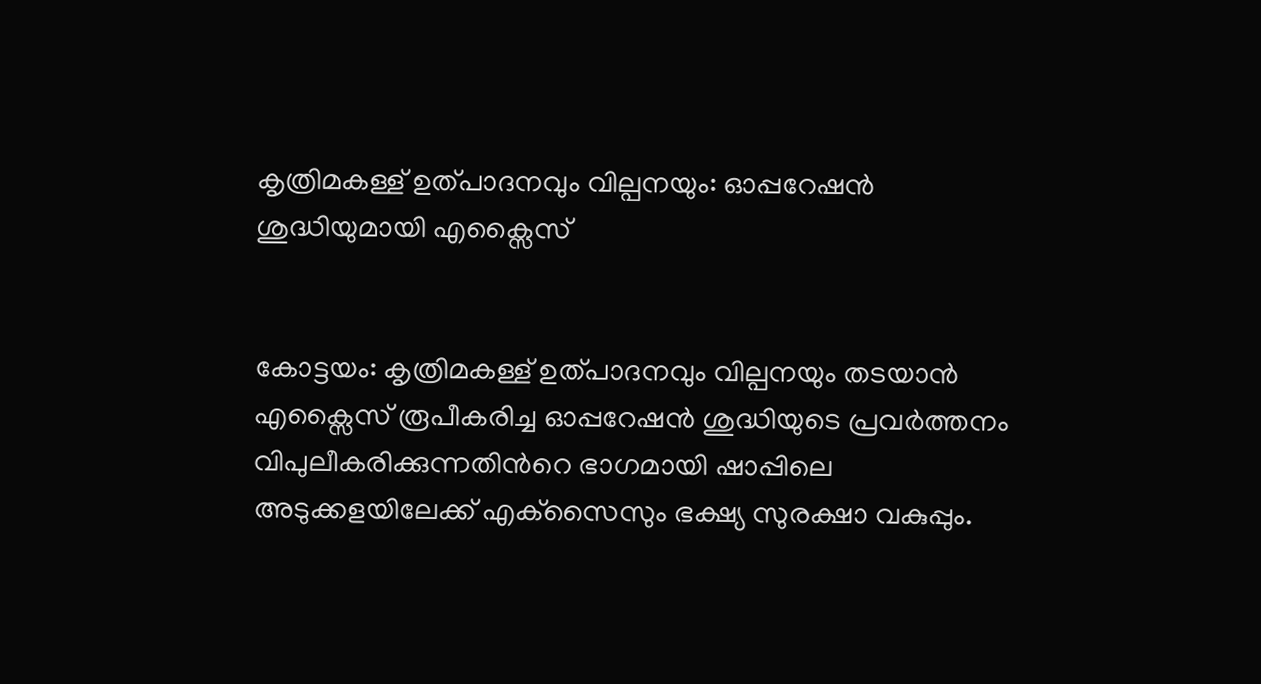കൃത്രിമകള്ള് ഉത്പാദനവും വില്പനയും: ഓപ്പറേഷൻ ശുദ്ധിയുമായി എക്സൈസ്


കോട്ടയം: കൃത്രിമകള്ള് ഉത്പാദനവും വില്പനയും തടയാന്‍ എക്സൈസ് രൂപീകരിച്ച ഓപ്പറേഷന്‍ ശുദ്ധിയുടെ പ്രവര്‍ത്തനം വിപുലീകരിക്കുന്നതിന്‍റെ ഭാഗമായി ഷാപ്പിലെ അടുക്കളയിലേക്ക് എക്‌സൈസും ഭക്ഷ്യ സുരക്ഷാ വകുപ്പും.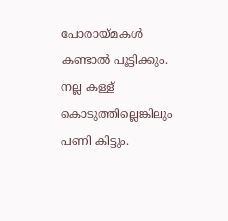പോരായ്മകള്‍ കണ്ടാല്‍ പൂട്ടിക്കും. നല്ല കള്ള് കൊടുത്തില്ലെങ്കിലും പണി കിട്ടും.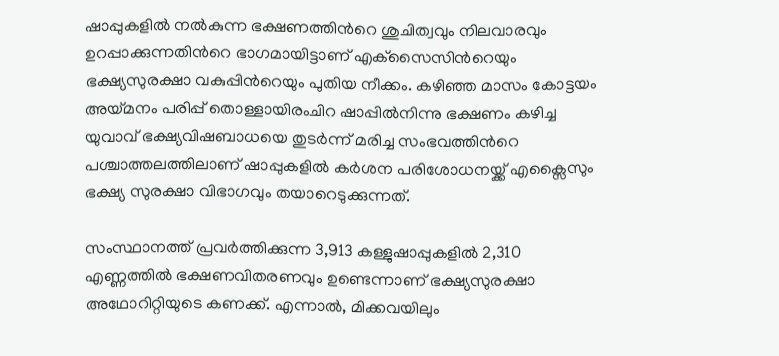ഷാപ്പുകളില്‍ നല്‍കുന്ന ഭക്ഷണത്തിന്‍റെ ശുചിത്വവും നിലവാരവും ഉറപ്പാക്കുന്നതിന്‍റെ ഭാഗമായിട്ടാണ് എക്‌സൈസിന്‍റെയും ഭക്ഷ്യസുരക്ഷാ വകുപ്പിന്‍റെയും പുതിയ നീക്കം. കഴിഞ്ഞ മാസം കോട്ടയം അയ്മനം പരിപ്പ് തൊള്ളായിരംചിറ ഷാപ്പില്‍നിന്നു ഭക്ഷണം കഴിച്ച യുവാവ് ഭക്ഷ്യവിഷബാധയെ തുടര്‍ന്ന് മരിച്ച സംഭവത്തിന്‍റെ പശ്ചാത്തലത്തിലാണ് ഷാപ്പുകളില്‍ കര്‍ശന പരിശോധനയ്ക്ക് എക്സൈസും ഭക്ഷ്യ സുരക്ഷാ വിഭാഗവും തയാറെടുക്കുന്നത്.

സംസ്ഥാനത്ത് പ്രവര്‍ത്തിക്കുന്ന 3,913 കള്ളുഷാപ്പുകളില്‍ 2,310 എണ്ണത്തില്‍ ഭക്ഷണവിതരണവും ഉണ്ടെന്നാണ് ഭക്ഷ്യസുരക്ഷാ അഥോറിറ്റിയുടെ കണക്ക്. എന്നാല്‍, മിക്കവയിലും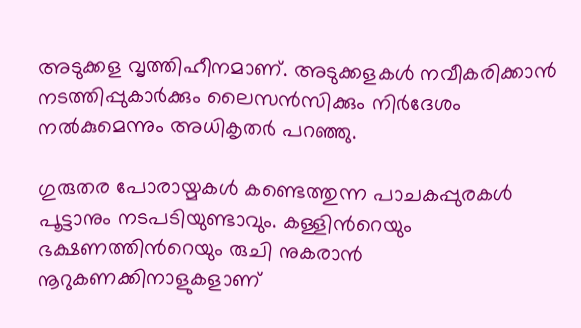അടുക്കള വൃത്തിഹീനമാണ്. അടുക്കളകള്‍ നവീകരിക്കാന്‍ നടത്തിപ്പുകാര്‍ക്കും ലൈസന്‍സിക്കും നിര്‍ദേശം നല്‍കുമെന്നും അധികൃതര്‍ പറഞ്ഞു.

ഗുരുതര പോരായ്മകള്‍ കണ്ടെത്തുന്ന പാചകപ്പുരകള്‍ പൂട്ടാനും നടപടിയുണ്ടാവും. കള്ളിന്‍റെയും ഭക്ഷണത്തിന്‍റെയും രുചി നുകരാന്‍ നൂറുകണക്കിനാളുകളാണ്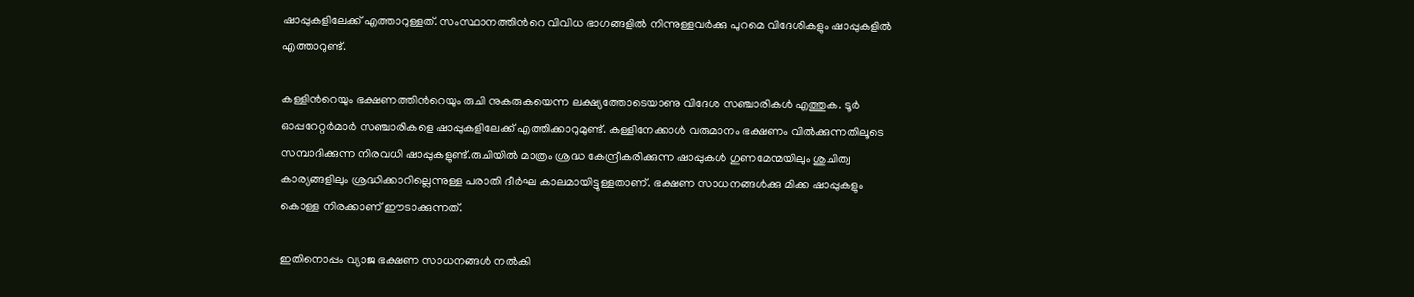ഷാപ്പുകളിലേക്ക് എത്താറുള്ളത്. സംസ്ഥാനത്തിന്‍റെ വിവിധ ഭാഗങ്ങളില്‍ നിന്നുള്ളവര്‍ക്കു പുറമെ വിദേശികളും ഷാപ്പുകളില്‍ എത്താറുണ്ട്.

കള്ളിന്‍റെയും ഭക്ഷണത്തിന്‍റെയും രുചി നുകരുകയെന്ന ലക്ഷ്യത്തോടെയാണു വിദേശ സഞ്ചാരികള്‍ എത്തുക. ടൂര്‍ ഓപ്പറേറ്റര്‍മാര്‍ സഞ്ചാരികളെ ഷാപ്പുകളിലേക്ക് എത്തിക്കാറുമുണ്ട്. കള്ളിനേക്കാള്‍ വരുമാനം ഭക്ഷണം വില്‍ക്കുന്നതിലൂടെ സമ്പാദിക്കുന്ന നിരവധി ഷാപ്പുകളുണ്ട്.രുചിയില്‍ മാത്രം ശ്രദ്ധ കേന്ദ്രീകരിക്കുന്ന ഷാപ്പുകൾ ഗുണമേന്മയിലും ശുചിത്വ കാര്യങ്ങളിലും ശ്രദ്ധിക്കാറില്ലെന്നുള്ള പരാതി ദീര്‍ഘ കാലമായിട്ടുള്ളതാണ്. ഭക്ഷണ സാധനങ്ങള്‍ക്കു മിക്ക ഷാപ്പുകളും കൊള്ള നിരക്കാണ് ഈടാക്കുന്നത്.

ഇതിനൊപ്പം വ്യാജ ഭക്ഷണ സാധനങ്ങള്‍ നല്‍കി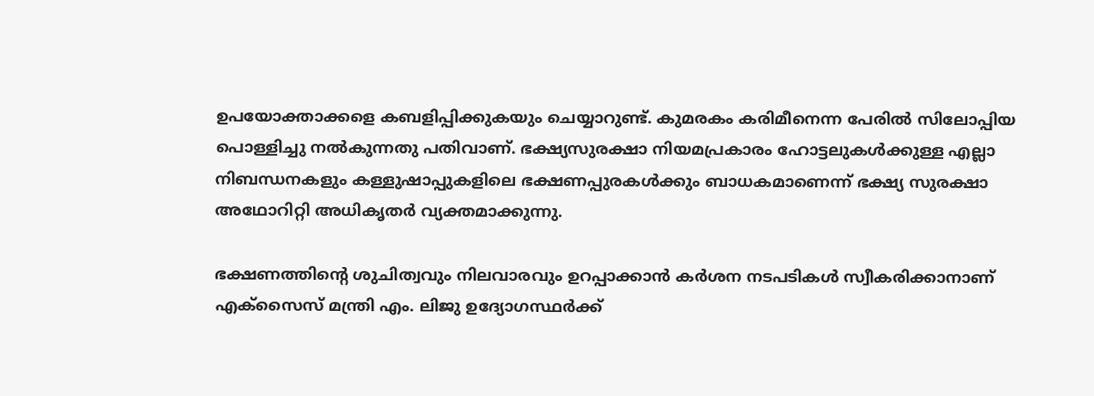ഉപയോക്താക്കളെ കബളിപ്പിക്കുകയും ചെയ്യാറുണ്ട്. കുമരകം കരിമീനെന്ന പേരില്‍ സിലോപ്പിയ പൊള്ളിച്ചു നല്‍കുന്നതു പതിവാണ്. ഭക്ഷ്യസുരക്ഷാ നിയമപ്രകാരം ഹോട്ടലുകള്‍ക്കുള്ള എല്ലാ നിബന്ധനകളും കള്ളുഷാപ്പുകളിലെ ഭക്ഷണപ്പുരകൾക്കും ബാധകമാണെന്ന് ഭക്ഷ്യ സുരക്ഷാ അഥോറിറ്റി അധികൃതര്‍ വ്യക്തമാക്കുന്നു.

ഭക്ഷണത്തിന്‍റെ ശുചിത്വവും നിലവാരവും ഉറപ്പാക്കാന്‍ കര്‍ശന നടപടികള്‍ സ്വീകരിക്കാനാണ് എക്‌സൈസ് മന്ത്രി എം. ലിജു ഉദ്യോഗസ്ഥര്‍ക്ക്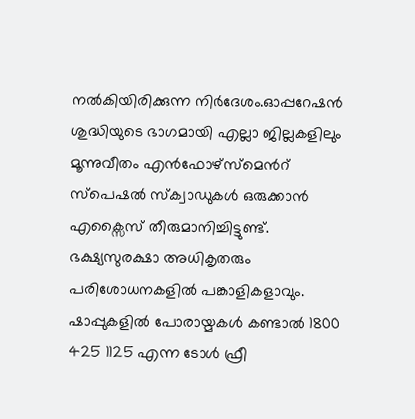നല്‍കിയിരിക്കുന്ന നിര്‍ദേശം.ഓപ്പറേഷന്‍ ശുദ്ധിയുടെ ഭാഗമായി എല്ലാ ജില്ലകളിലും മൂന്നുവീതം എന്‍ഫോഴ്സ്മെന്‍റ് സ്പെഷല്‍ സ്‌ക്വാഡുകള്‍ ഒരുക്കാന്‍ എക്സൈസ് തീരുമാനിച്ചിട്ടുണ്ട്. ഭക്ഷ്യസുരക്ഷാ അധികൃതരും പരിശോധനകളില്‍ പങ്കാളികളാവും. ഷാപ്പുകളില്‍ പോരായ്മകള്‍ കണ്ടാല്‍ 1800 425 1125 എന്ന ടോള്‍ ഫ്രീ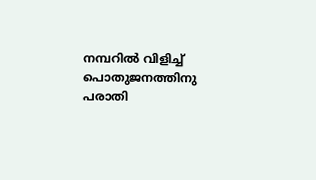നമ്പറില്‍ വിളിച്ച് പൊതുജനത്തിനു പരാതി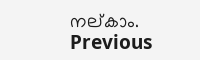നല്കാം.
Previous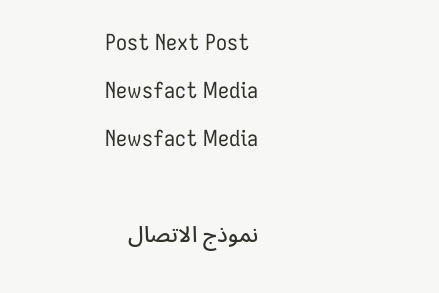Post Next Post
Newsfact Media
Newsfact Media

نموذج الاتصال